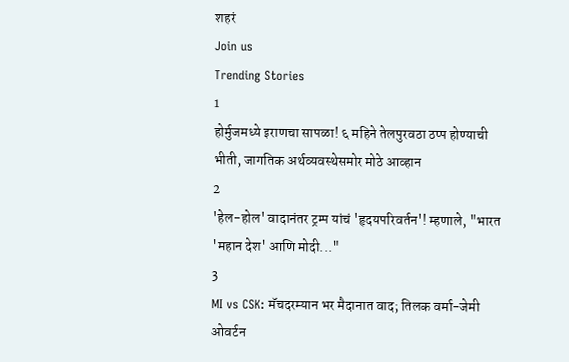शहरं
Join us
Trending Stories
1
होर्मुजमध्ये इराणचा सापळा! ६ महिने तेलपुरवठा ठप्प होण्याची भीती, जागतिक अर्थव्यवस्थेसमोर मोठे आव्हान
2
'हेल-होल' वादानंतर ट्रम्प यांचं 'हृदयपरिवर्तन'! म्हणाले, "भारत 'महान देश' आणि मोदी..."
3
MI vs CSK: मॅचदरम्यान भर मैदानात वाद; तिलक वर्मा-जेमी ओवर्टन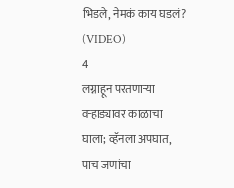भिडले, नेमकं काय घडलं? (VIDEO)
4
लग्नाहून परतणाऱ्या वऱ्हाड्यावर काळाचा घाला; व्हॅनला अपघात, पाच जणांचा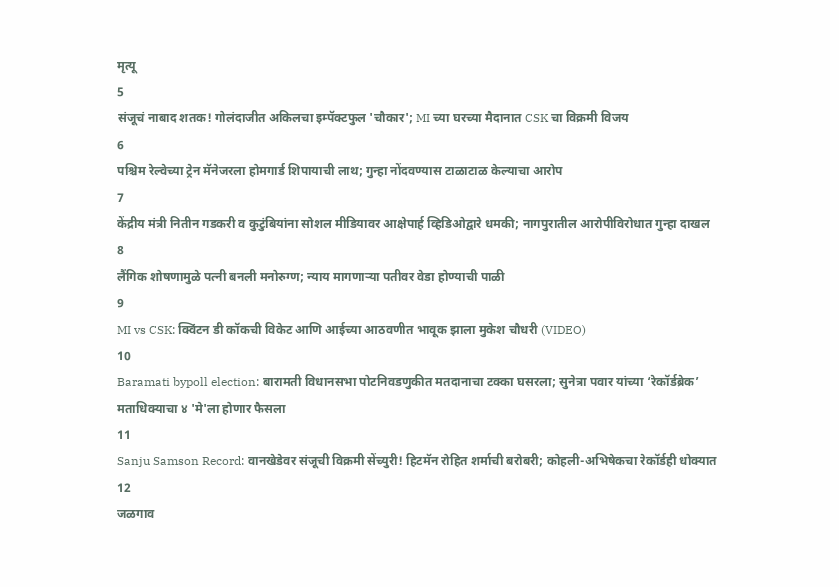मृत्यू
5
संजूचं नाबाद शतक! गोलंदाजीत अकिलचा इम्पॅक्टफुल 'चौकार'; MI च्या घरच्या मैदानात CSK चा विक्रमी विजय
6
पश्चिम रेल्वेच्या ट्रेन मॅनेजरला होमगार्ड शिपायाची लाथ; गुन्हा नोंदवण्यास टाळाटाळ केल्याचा आरोप
7
केंद्रीय मंत्री नितीन गडकरी व कुटुंबियांना सोशल मीडियावर आक्षेपार्ह व्हिडिओद्वारे धमकी; नागपुरातील आरोपीविरोधात गुन्हा दाखल
8
लैंगिक शोषणामुळे पत्नी बनली मनोरुग्ण; न्याय मागणाऱ्या पतीवर वेडा होण्याची पाळी
9
MI vs CSK: क्विंटन डी कॉकची विकेट आणि आईच्या आठवणीत भावूक झाला मुकेश चौधरी (VIDEO)
10
Baramati bypoll election: बारामती विधानसभा पोटनिवडणुकीत मतदानाचा टक्का घसरला; सुनेत्रा पवार यांच्या ‘रेकॉर्डब्रेक’ मताधिक्याचा ४ 'मे'ला होणार फैसला
11
Sanju Samson Record: वानखेडेवर संजूची विक्रमी सेंच्युरी! हिटमॅन रोहित शर्माची बरोबरी; कोहली-अभिषेकचा रेकॉर्डही धोक्यात
12
जळगाव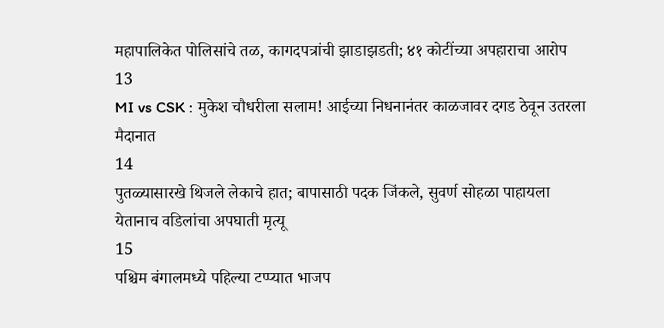महापालिकेत पोलिसांचे तळ, कागदपत्रांची झाडाझडती; ४१ कोटींच्या अपहाराचा आरोप
13
MI vs CSK : मुकेश चौधरीला सलाम! आईच्या निधनानंतर काळजावर दगड ठेवून उतरला मैदानात
14
पुतळ्यासारखे थिजले लेकाचे हात; बापासाठी पदक जिंकले, सुवर्ण सोहळा पाहायला येतानाच वडिलांचा अपघाती मृत्यू
15
पश्चिम बंगालमध्ये पहिल्या टप्प्यात भाजप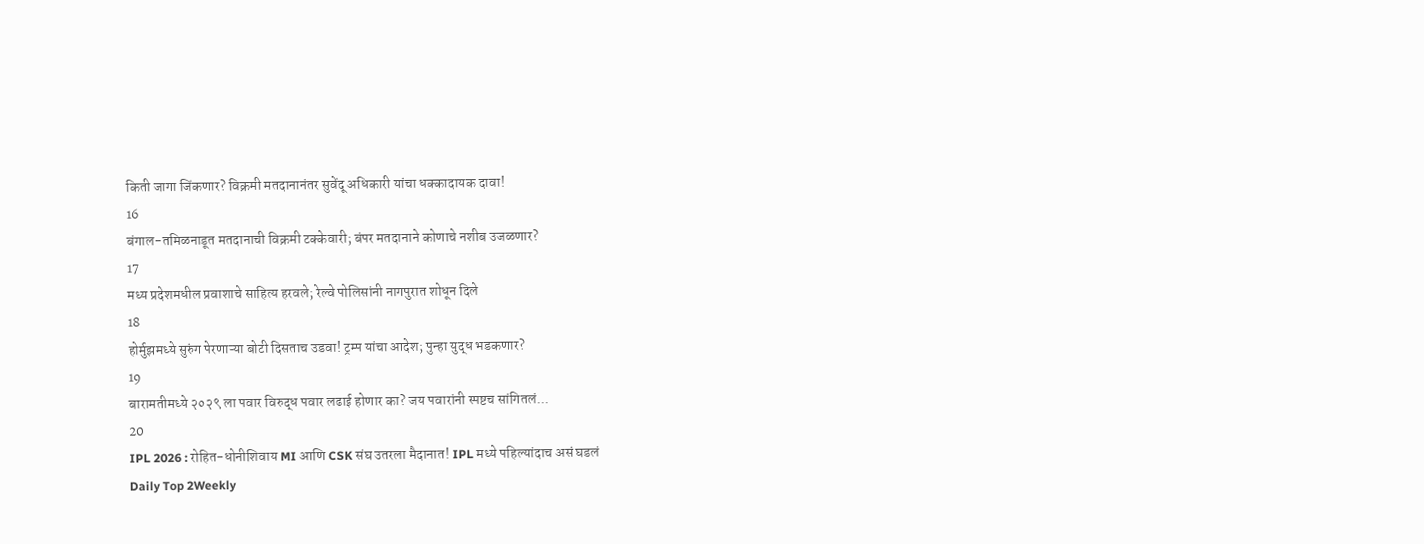किती जागा जिंकणार? विक्रमी मतदानानंतर सुवेंदू अधिकारी यांचा धक्कादायक दावा!
16
बंगाल-तमिळनाडूत मतदानाची विक्रमी टक्केवारी; बंपर मतदानाने कोणाचे नशीब उजळणार?
17
मध्य प्रदेशमधील प्रवाशाचे साहित्य हरवले; रेल्वे पोलिसांनी नागपुरात शोधून दिले
18
होर्मुझमध्ये सुरुंग पेरणाऱ्या बोटी दिसताच उडवा! ट्रम्प यांचा आदेश; पुन्हा युद्ध भडकणार?
19
बारामतीमध्ये २०२९ ला पवार विरुद्ध पवार लढाई होणार का? जय पवारांनी स्पष्टच सांगितलं...
20
IPL 2026 : रोहित-धोनीशिवाय MI आणि CSK संघ उतरला मैदानात! IPL मध्ये पहिल्यांदाच असं घडलं
Daily Top 2Weekly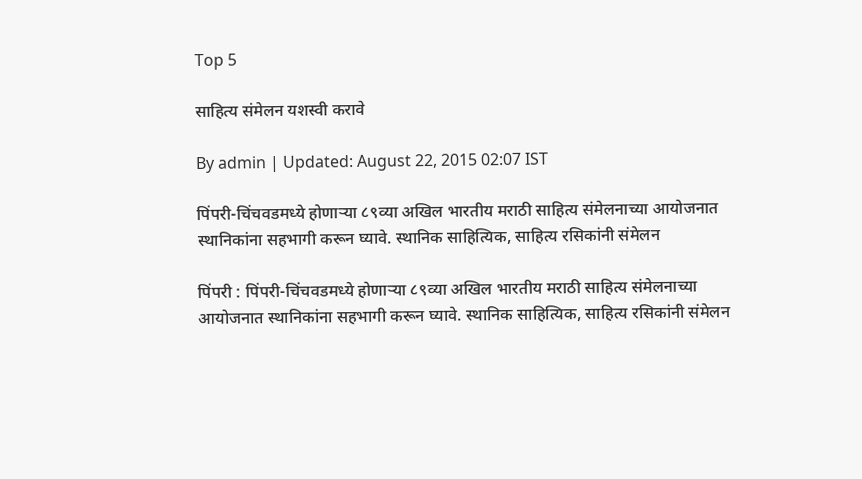Top 5

साहित्य संमेलन यशस्वी करावे

By admin | Updated: August 22, 2015 02:07 IST

पिंपरी-चिंचवडमध्ये होणाऱ्या ८९व्या अखिल भारतीय मराठी साहित्य संमेलनाच्या आयोजनात स्थानिकांना सहभागी करून घ्यावे. स्थानिक साहित्यिक, साहित्य रसिकांनी संमेलन

पिंपरी : पिंपरी-चिंचवडमध्ये होणाऱ्या ८९व्या अखिल भारतीय मराठी साहित्य संमेलनाच्या आयोजनात स्थानिकांना सहभागी करून घ्यावे. स्थानिक साहित्यिक, साहित्य रसिकांनी संमेलन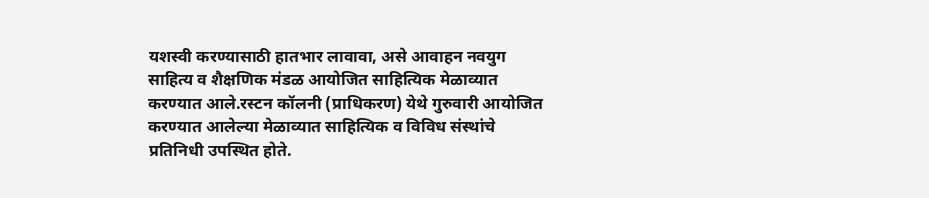यशस्वी करण्यासाठी हातभार लावावा, असे आवाहन नवयुग साहित्य व शैक्षणिक मंडळ आयोजित साहित्यिक मेळाव्यात करण्यात आले.रस्टन कॉलनी (प्राधिकरण) येथे गुरुवारी आयोजित करण्यात आलेल्या मेळाव्यात साहित्यिक व विविध संस्थांचे प्रतिनिधी उपस्थित होते.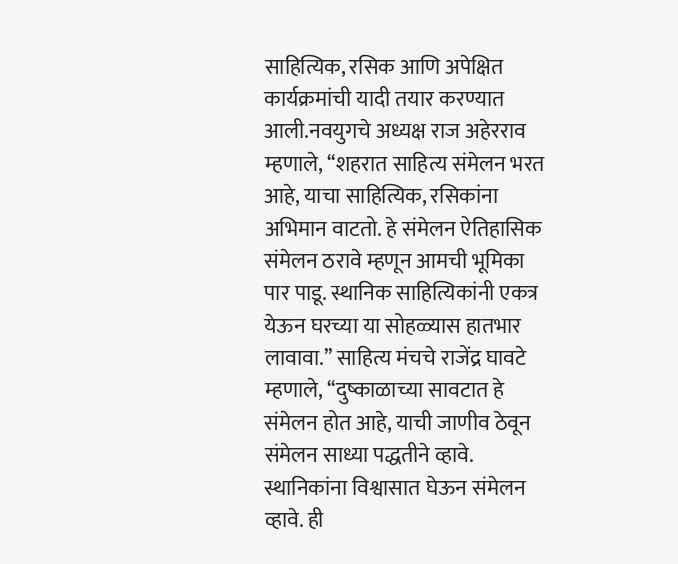साहित्यिक, रसिक आणि अपेक्षित कार्यक्रमांची यादी तयार करण्यात आली.नवयुगचे अध्यक्ष राज अहेरराव म्हणाले, ‘‘शहरात साहित्य संमेलन भरत आहे, याचा साहित्यिक, रसिकांना अभिमान वाटतो. हे संमेलन ऐतिहासिक संमेलन ठरावे म्हणून आमची भूमिका पार पाडू. स्थानिक साहित्यिकांनी एकत्र येऊन घरच्या या सोहळ्यास हातभार लावावा.’’ साहित्य मंचचे राजेंद्र घावटे म्हणाले, ‘‘दुष्काळाच्या सावटात हे संमेलन होत आहे, याची जाणीव ठेवून संमेलन साध्या पद्धतीने व्हावे. स्थानिकांना विश्वासात घेऊन संमेलन व्हावे. ही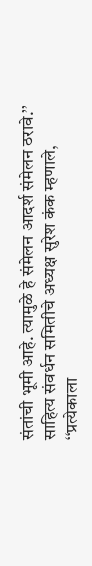संतांची भूमी आहे. त्यामुळे हे संमेलन आदर्श संमेलन ठरावे.’’ साहित्य संवर्धन समितीचे अध्यक्ष सुरेश कंक म्हणाले, ‘‘प्रत्येकाला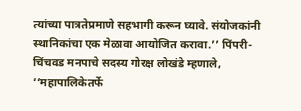त्यांच्या पात्रतेप्रमाणे सहभागी करून घ्यावे. संयोजकांनी स्थानिकांचा एक मेळावा आयोजित करावा.’’ पिंपरी-चिंचवड मनपाचे सदस्य गोरक्ष लोखंडे म्हणाले, ‘‘महापालिकेतर्फे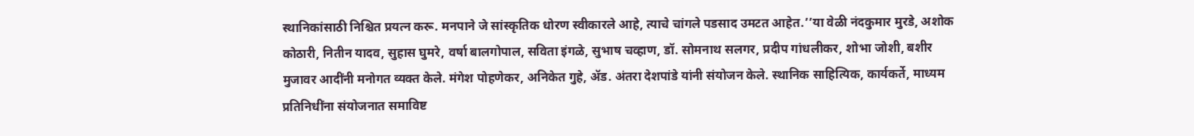स्थानिकांसाठी निश्चित प्रयत्न करू. मनपाने जे सांस्कृतिक धोरण स्वीकारले आहे, त्याचे चांगले पडसाद उमटत आहेत.’’या वेळी नंदकुमार मुरडे, अशोक कोठारी, नितीन यादव, सुहास घुमरे, वर्षा बालगोपाल, सविता इंगळे, सुभाष चव्हाण, डॉ. सोमनाथ सलगर, प्रदीप गांधलीकर, शोभा जोशी, बशीर मुजावर आदींनी मनोगत व्यक्त केले. मंगेश पोहणेकर, अनिकेत गुहे, अ‍ॅड. अंतरा देशपांडे यांनी संयोजन केले. स्थानिक साहित्यिक, कार्यकर्ते, माध्यम प्रतिनिधींना संयोजनात समाविष्ट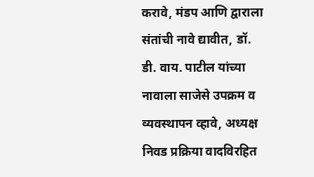करावे, मंडप आणि द्वाराला संतांची नावे द्यावीत, डॉ. डी. वाय. पाटील यांच्या नावाला साजेसे उपक्रम व व्यवस्थापन व्हावे, अध्यक्ष निवड प्रक्रिया वादविरहित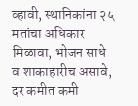व्हावी, स्थानिकांना २५ मतांचा अधिकार मिळावा, भोजन साधे व शाकाहारीच असावे, दर कमीत कमी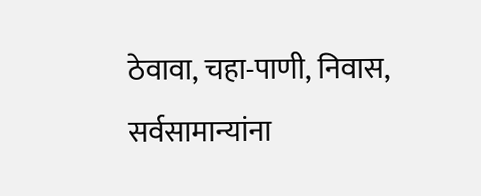ठेवावा, चहा-पाणी, निवास, सर्वसामान्यांना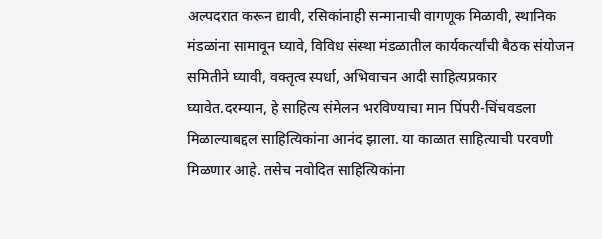अल्पदरात करून द्यावी, रसिकांनाही सन्मानाची वागणूक मिळावी, स्थानिक मंडळांना सामावून घ्यावे, विविध संस्था मंडळातील कार्यकर्त्यांची बैठक संयोजन समितीने घ्यावी, वक्तृत्व स्पर्धा, अभिवाचन आदी साहित्यप्रकार घ्यावेत.दरम्यान, हे साहित्य संमेलन भरविण्याचा मान पिंपरी-चिंचवडला मिळाल्याबद्दल साहित्यिकांना आनंद झाला. या काळात साहित्याची परवणी मिळणार आहे. तसेच नवोदित साहित्यिकांना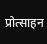प्रोत्साहन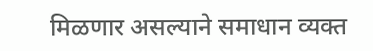मिळणार असल्याने समाधान व्यक्त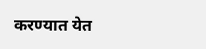करण्यात येत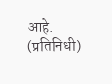आहे. (प्रतिनिधी)